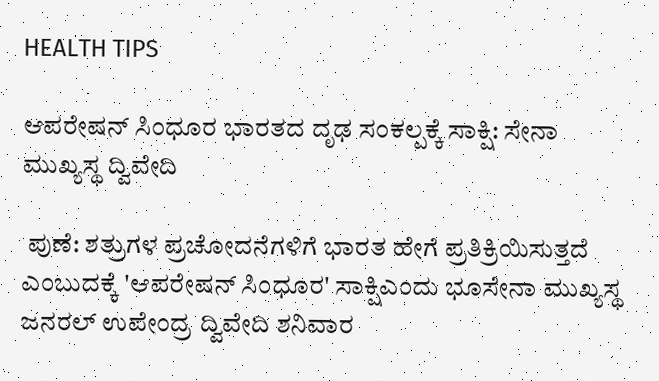HEALTH TIPS

ಆಪರೇಷನ್ ಸಿಂಧೂರ ಭಾರತದ ದೃಢ ಸಂಕಲ್ಪಕ್ಕೆ ಸಾಕ್ಷಿ: ಸೇನಾ ಮುಖ್ಯಸ್ಥ ದ್ವಿವೇದಿ

 ಪುಣೆ: ಶತ್ರುಗಳ ಪ್ರಚೋದನೆಗಳಿಗೆ ಭಾರತ ಹೇಗೆ ಪ್ರತಿಕ್ರಿಯಿಸುತ್ತದೆ ಎಂಬುದಕ್ಕೆ 'ಆಪರೇಷನ್ ಸಿಂಧೂರ' ಸಾಕ್ಷಿಎಂದು ಭೂಸೇನಾ ಮುಖ್ಯಸ್ಥ ಜನರಲ್ ಉಪೇಂದ್ರ ದ್ವಿವೇದಿ ಶನಿವಾರ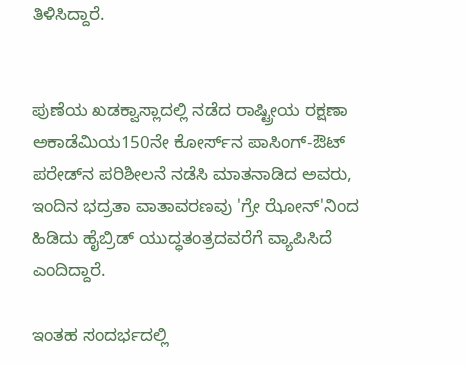ತಿಳಿಸಿದ್ದಾರೆ.


ಪುಣೆಯ ಖಡಕ್ವಾಸ್ಲಾದಲ್ಲಿ ನಡೆದ ರಾಷ್ಟ್ರೀಯ ರಕ್ಷಣಾ ಅಕಾಡೆಮಿಯ150ನೇ ಕೋರ್ಸ್‌ನ ಪಾಸಿಂಗ್-ಔಟ್ ಪರೇಡ್‌ನ ಪರಿಶೀಲನೆ ನಡೆಸಿ ಮಾತನಾಡಿದ ಅವರು, ಇಂದಿನ ಭದ್ರತಾ ವಾತಾವರಣವು 'ಗ್ರೇ ಝೋನ್'ನಿಂದ ಹಿಡಿದು ಹೈಬ್ರಿಡ್ ಯುದ್ಧತಂತ್ರದವರೆಗೆ ವ್ಯಾಪಿಸಿದೆ ಎಂದಿದ್ದಾರೆ.

ಇಂತಹ ಸಂದರ್ಭದಲ್ಲಿ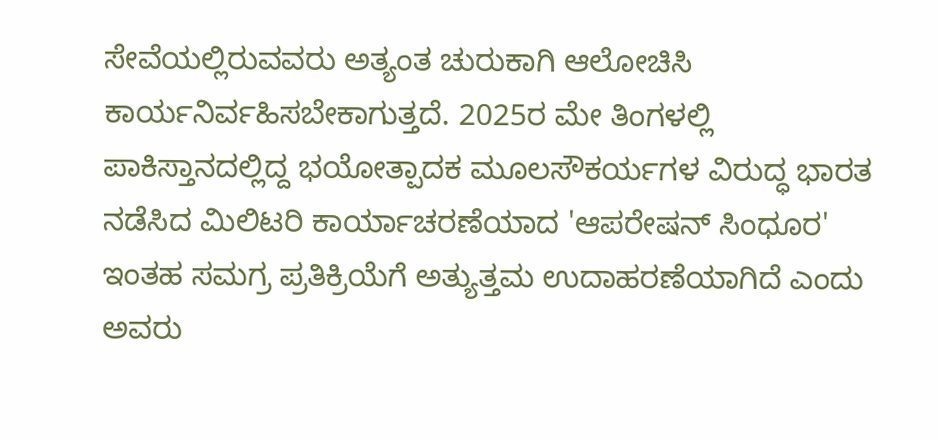ಸೇವೆಯಲ್ಲಿರುವವರು ಅತ್ಯಂತ ಚುರುಕಾಗಿ ಆಲೋಚಿಸಿ ಕಾರ್ಯನಿರ್ವಹಿಸಬೇಕಾಗುತ್ತದೆ. 2025ರ ಮೇ ತಿಂಗಳಲ್ಲಿ ಪಾಕಿಸ್ತಾನದಲ್ಲಿದ್ದ ಭಯೋತ್ಪಾದಕ ಮೂಲಸೌಕರ್ಯಗಳ ವಿರುದ್ಧ ಭಾರತ ನಡೆಸಿದ ಮಿಲಿಟರಿ ಕಾರ್ಯಾಚರಣೆಯಾದ 'ಆಪರೇಷನ್ ಸಿಂಧೂರ' ಇಂತಹ ಸಮಗ್ರ ಪ್ರತಿಕ್ರಿಯೆಗೆ ಅತ್ಯುತ್ತಮ ಉದಾಹರಣೆಯಾಗಿದೆ ಎಂದು ಅವರು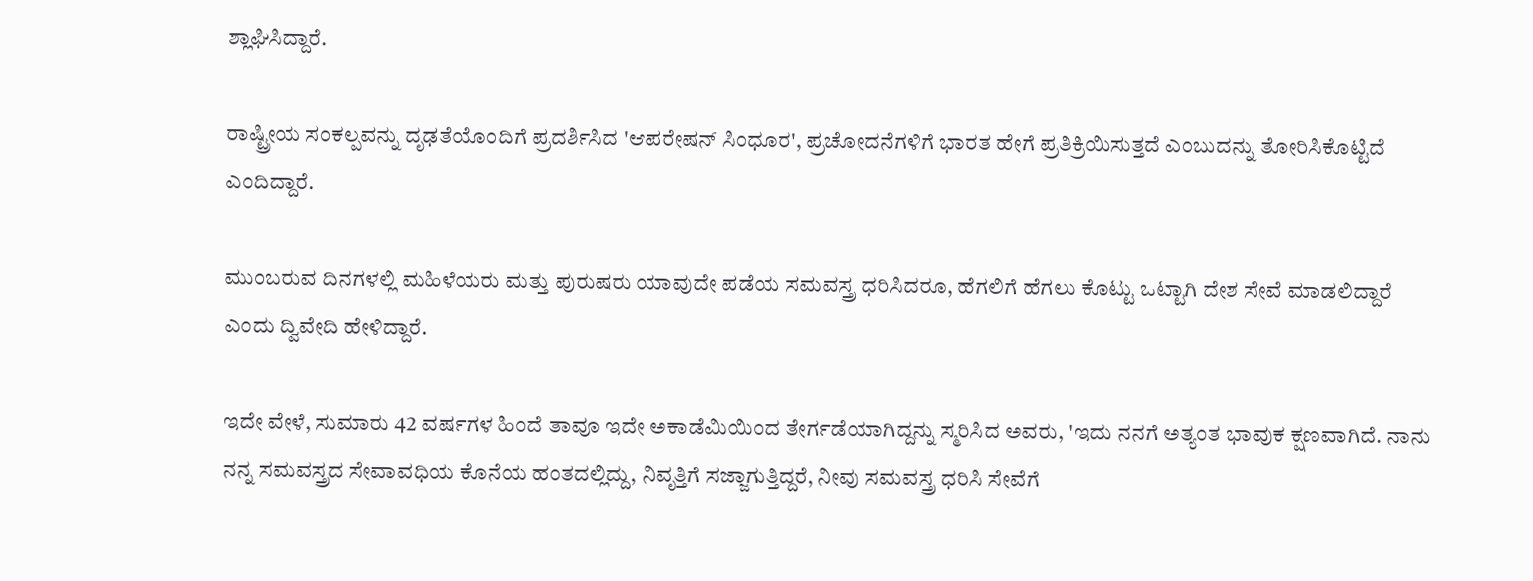ಶ್ಲಾಘಿಸಿದ್ದಾರೆ.

ರಾಷ್ಟ್ರೀಯ ಸಂಕಲ್ಪವನ್ನು ದೃಢತೆಯೊಂದಿಗೆ ಪ್ರದರ್ಶಿಸಿದ 'ಆಪರೇಷನ್ ಸಿಂಧೂರ', ಪ್ರಚೋದನೆಗಳಿಗೆ ಭಾರತ ಹೇಗೆ ಪ್ರತಿಕ್ರಿಯಿಸುತ್ತದೆ ಎಂಬುದನ್ನು ತೋರಿಸಿಕೊಟ್ಟಿದೆ ಎಂದಿದ್ದಾರೆ.

ಮುಂಬರುವ ದಿನಗಳಲ್ಲಿ ಮಹಿಳೆಯರು ಮತ್ತು ಪುರುಷರು ಯಾವುದೇ ಪಡೆಯ ಸಮವಸ್ತ್ರ ಧರಿಸಿದರೂ, ಹೆಗಲಿಗೆ ಹೆಗಲು ಕೊಟ್ಟು ಒಟ್ಟಾಗಿ ದೇಶ ಸೇವೆ ಮಾಡಲಿದ್ದಾರೆ ಎಂದು ದ್ವಿವೇದಿ ಹೇಳಿದ್ದಾರೆ.

ಇದೇ ವೇಳೆ, ಸುಮಾರು 42 ವರ್ಷಗಳ ಹಿಂದೆ ತಾವೂ ಇದೇ ಅಕಾಡೆಮಿಯಿಂದ ತೇರ್ಗಡೆಯಾಗಿದ್ದನ್ನು ಸ್ಮರಿಸಿದ ಅವರು, 'ಇದು ನನಗೆ ಅತ್ಯಂತ ಭಾವುಕ ಕ್ಷಣವಾಗಿದೆ. ನಾನು ನನ್ನ ಸಮವಸ್ತ್ರದ ಸೇವಾವಧಿಯ ಕೊನೆಯ ಹಂತದಲ್ಲಿದ್ದು, ನಿವೃತ್ತಿಗೆ ಸಜ್ಜಾಗುತ್ತಿದ್ದರೆ, ನೀವು ಸಮವಸ್ತ್ರ ಧರಿಸಿ ಸೇವೆಗೆ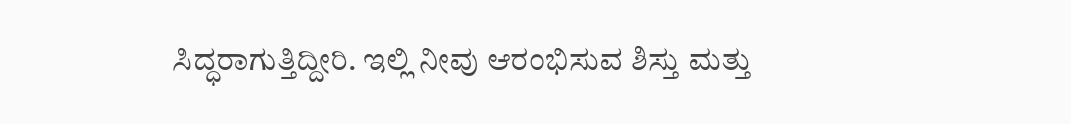ಸಿದ್ಧರಾಗುತ್ತಿದ್ದೀರಿ. ಇಲ್ಲಿ ನೀವು ಆರಂಭಿಸುವ ಶಿಸ್ತು ಮತ್ತು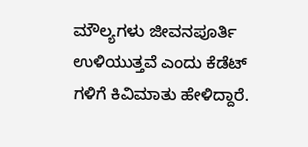ಮೌಲ್ಯಗಳು ಜೀವನಪೂರ್ತಿ ಉಳಿಯುತ್ತವೆ ಎಂದು ಕೆಡೆಟ್‌ ಗಳಿಗೆ ಕಿವಿಮಾತು ಹೇಳಿದ್ದಾರೆ.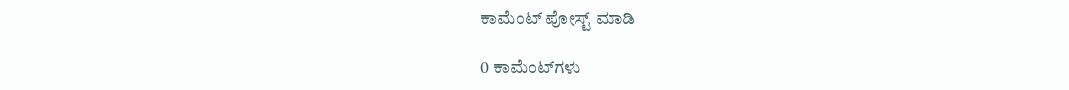ಕಾಮೆಂಟ್‌‌ ಪೋಸ್ಟ್‌ ಮಾಡಿ

0 ಕಾಮೆಂಟ್‌ಗಳು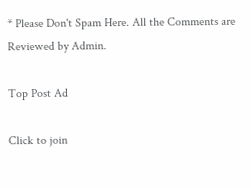* Please Don't Spam Here. All the Comments are Reviewed by Admin.

Top Post Ad

Click to join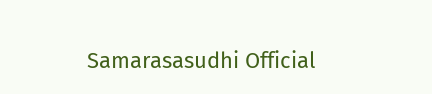Samarasasudhi Official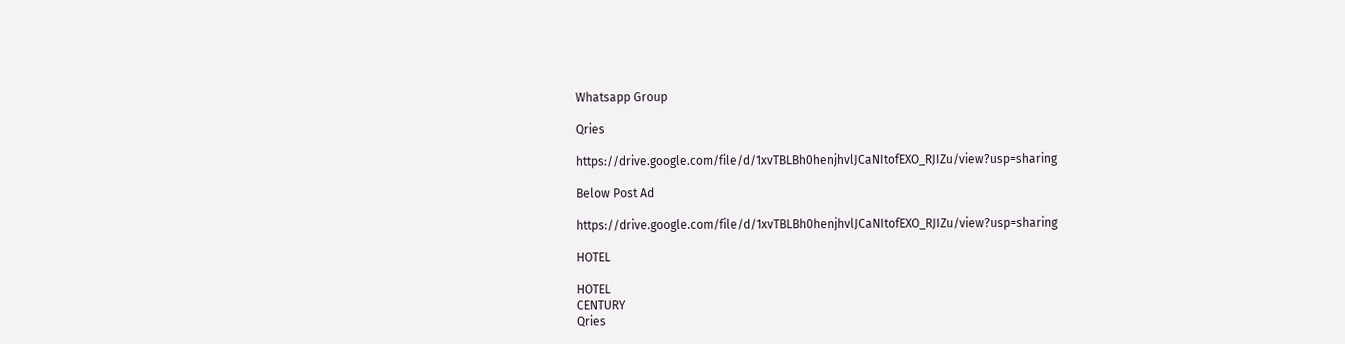Whatsapp Group

Qries

https://drive.google.com/file/d/1xvTBLBh0henjhvlJCaNItofEXO_RJIZu/view?usp=sharing

Below Post Ad

https://drive.google.com/file/d/1xvTBLBh0henjhvlJCaNItofEXO_RJIZu/view?usp=sharing

HOTEL

HOTEL
CENTURY
Qries